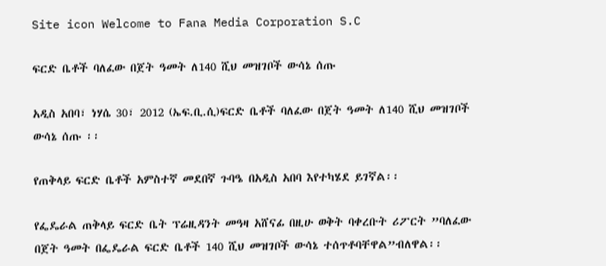Site icon Welcome to Fana Media Corporation S.C

ፍርድ ቤቶች ባለፈው በጀት ዓመት ለ140 ሺህ መዝገቦች ውሳኔ ሰጡ

አዲስ አበባ፣ ነሃሴ 30፣ 2012 (ኤፍ.ቢ.ሲ)ፍርድ ቤቶች ባለፈው በጀት ዓመት ለ140 ሺህ መዝገቦች ውሳኔ ሰጡ ፡፡

የጠቅላይ ፍርድ ቤቶች አምስተኛ መደበኛ ጉባዔ በአዲስ አበባ እየተካሄደ ይገኛል፡፡

የፌዴራል ጠቅላይ ፍርድ ቤት ፕሬዚዳንት መዓዛ አሸናፊ በዚሁ ወቅት ባቀረቡት ሪፖርት ”ባለፈው በጀት ዓመት በፌዴራል ፍርድ ቤቶች 140 ሺህ መዝገቦች ውሳኔ ተሰጥቶባቸዋል”ብለዋል፡፡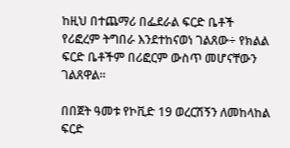ከዚህ በተጨማሪ በፌደራል ፍርድ ቤቶች የሪፎረም ትግበራ እንደተከናወነ ገልጸው÷ የክልል ፍርድ ቤቶችም በሪፎርም ውስጥ መሆናቸውን ገልጸዋል፡፡

በበጀት ዓመቱ የኮቪድ 19 ወረርሽኝን ለመከላከል ፍርድ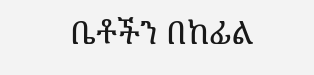ቤቶችን በከፊል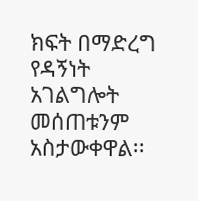ክፍት በማድረግ የዳኝነት አገልግሎት መሰጠቱንም አስታውቀዋል፡፡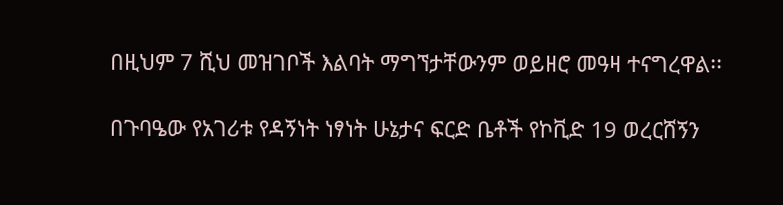በዚህም 7 ሺህ መዝገቦች እልባት ማግኘታቸውንም ወይዘሮ መዓዛ ተናግረዋል፡፡

በጉባዔው የአገሪቱ የዳኝነት ነፃነት ሁኔታና ፍርድ ቤቶች የኮቪድ 19 ወረርሸኝን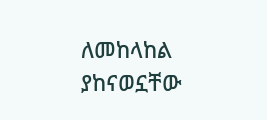ለመከላከል ያከናወኗቸው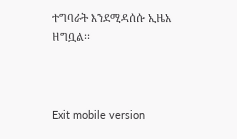ተግባራት እንደሚዳሰሱ ኢዜአ ዘግቧል፡፡



Exit mobile version